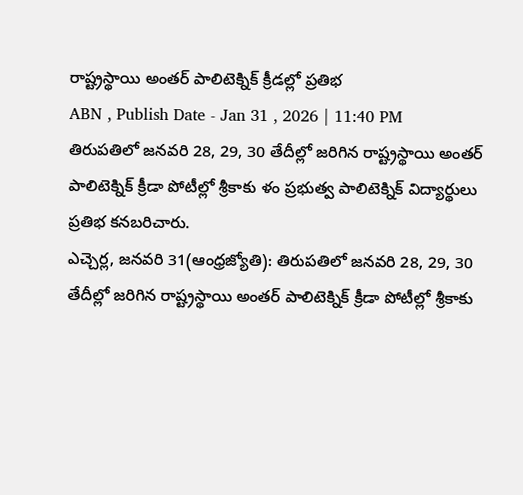రాష్ట్రస్థాయి అంతర్ పాలిటెక్నిక్ క్రీడల్లో ప్రతిభ
ABN , Publish Date - Jan 31 , 2026 | 11:40 PM
తిరుపతిలో జనవరి 28, 29, 30 తేదీల్లో జరిగిన రాష్ట్రస్థాయి అంతర్ పాలిటెక్నిక్ క్రీడా పోటీల్లో శ్రీకాకు ళం ప్రభుత్వ పాలిటెక్నిక్ విద్యార్థులు ప్రతిభ కనబరిచారు.
ఎచ్చెర్ల, జనవరి 31(ఆంధ్రజ్యోతి): తిరుపతిలో జనవరి 28, 29, 30 తేదీల్లో జరిగిన రాష్ట్రస్థాయి అంతర్ పాలిటెక్నిక్ క్రీడా పోటీల్లో శ్రీకాకు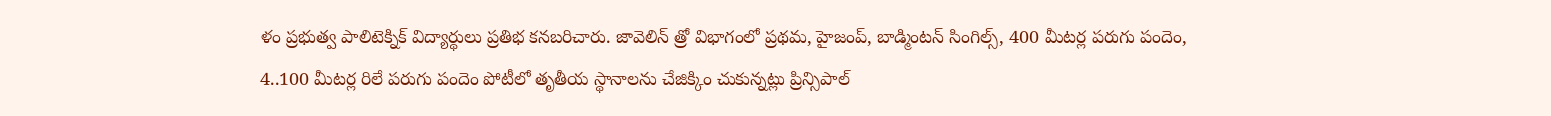ళం ప్రభుత్వ పాలిటెక్నిక్ విద్యార్థులు ప్రతిభ కనబరిచారు. జావెలిన్ త్రో విభాగంలో ప్రథమ, హైజంప్, బాడ్మింటన్ సింగిల్స్, 400 మీటర్ల పరుగు పందెం, 4..100 మీటర్ల రిలే పరుగు పందెం పోటీలో తృతీయ స్థానాలను చేజిక్కిం చుకున్నట్లు ప్రిన్సిపాల్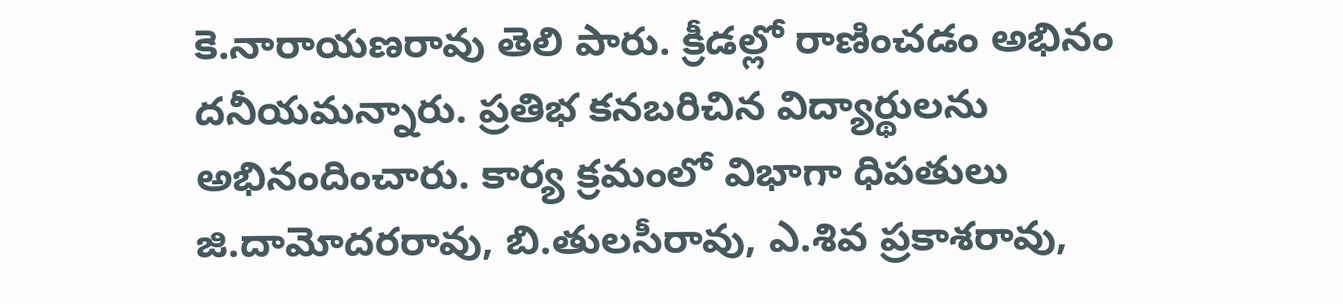కె.నారాయణరావు తెలి పారు. క్రీడల్లో రాణించడం అభినం దనీయమన్నారు. ప్రతిభ కనబరిచిన విద్యార్థులను అభినందించారు. కార్య క్రమంలో విభాగా ధిపతులు జి.దామోదరరావు, బి.తులసీరావు, ఎ.శివ ప్రకాశరావు,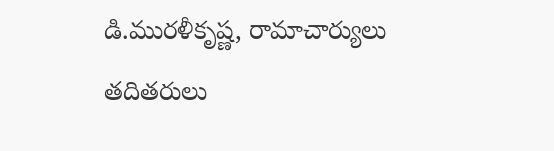డి.మురళీకృష్ణ, రామాచార్యులు తదితరులు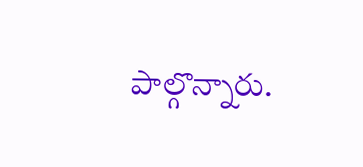పాల్గొన్నారు.